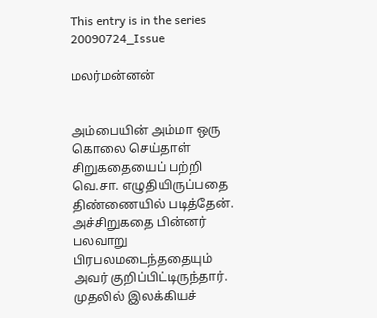This entry is in the series 20090724_Issue

மலர்மன்னன்


அம்பையின் அம்மா ஒரு கொலை செய்தாள் சிறுகதையைப் பற்றி வெ.சா. எழுதியிருப்பதை திண்ணையில் படித்தேன். அச்சிறுகதை பின்னர் பலவாறு பிரபலமடைந்ததையும் அவர் குறிப்பிட்டிருந்தார். முதலில் இலக்கியச்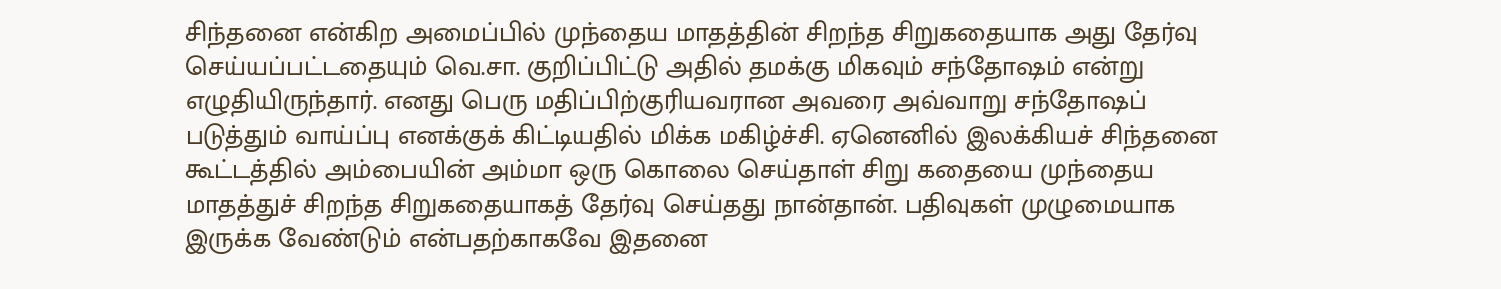சிந்தனை என்கிற அமைப்பில் முந்தைய மாதத்தின் சிறந்த சிறுகதையாக அது தேர்வு செய்யப்பட்டதையும் வெ.சா. குறிப்பிட்டு அதில் தமக்கு மிகவும் சந்தோஷம் என்று எழுதியிருந்தார். எனது பெரு மதிப்பிற்குரியவரான அவரை அவ்வாறு சந்தோஷப் படுத்தும் வாய்ப்பு எனக்குக் கிட்டியதில் மிக்க மகிழ்ச்சி. ஏனெனில் இலக்கியச் சிந்தனை கூட்டத்தில் அம்பையின் அம்மா ஒரு கொலை செய்தாள் சிறு கதையை முந்தைய மாதத்துச் சிறந்த சிறுகதையாகத் தேர்வு செய்தது நான்தான். பதிவுகள் முழுமையாக இருக்க வேண்டும் என்பதற்காகவே இதனை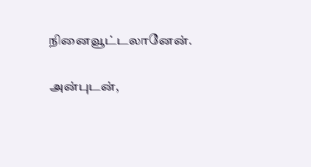நினைவூட்டலானேன்.

அன்புடன்,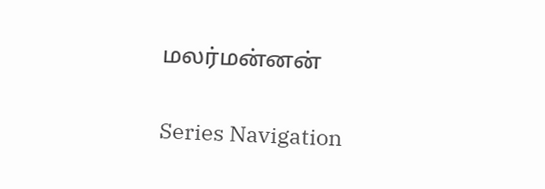மலர்மன்னன்

Series Navigation